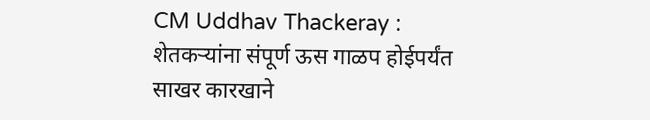CM Uddhav Thackeray : शेतकऱ्यांना संपूर्ण ऊस गाळप होईपर्यंत साखर कारखाने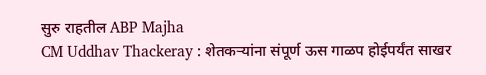सुरु राहतील ABP Majha
CM Uddhav Thackeray : शेतकऱ्यांना संपूर्ण ऊस गाळप होईपर्यंत साखर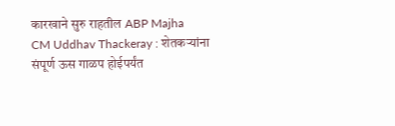कारखाने सुरु राहतील ABP Majha
CM Uddhav Thackeray : शेतकऱ्यांना संपूर्ण ऊस गाळप होईपर्यंत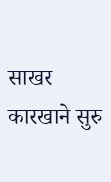साखर कारखाने सुरु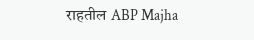राहतील ABP Majha